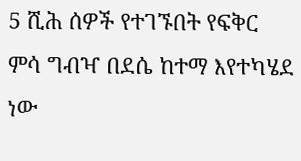5 ሺሕ ሰዎች የተገኙበት የፍቅር ምሳ ግብዣ በደሴ ከተማ እየተካሄደ ነው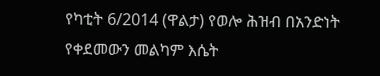የካቲት 6/2014 (ዋልታ) የወሎ ሕዝብ በአንድነት የቀደመውን መልካም እሴት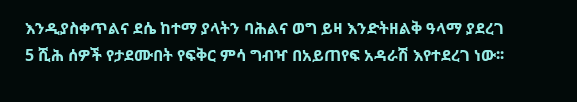እንዲያስቀጥልና ደሴ ከተማ ያላትን ባሕልና ወግ ይዛ እንድትዘልቅ ዓላማ ያደረገ 5 ሺሕ ሰዎች የታደሙበት የፍቅር ምሳ ግብዣ በአይጠየፍ አዳራሽ እየተደረገ ነው፡፡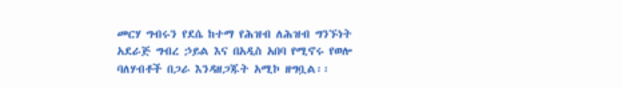መርሃ ግብሩን የደሴ ከተማ የሕዝብ ለሕዝብ ግንኙነት አደራጅ ግብረ ኃይል እና በአዲስ አበባ የሚኖሩ የወሎ ባለሃብቶች በጋራ እንዳዘጋጁት አሚኮ ዘግቧል፡፡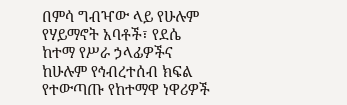በምሳ ግብዣው ላይ የሁሉም የሃይማኖት አባቶች፣ የደሴ ከተማ የሥራ ኃላፊዎችና ከሁሉም የኅብረተሰብ ክፍል የተውጣጡ የከተማዋ ነዋሪዎች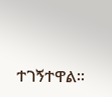ተገኝተዋል፡፡